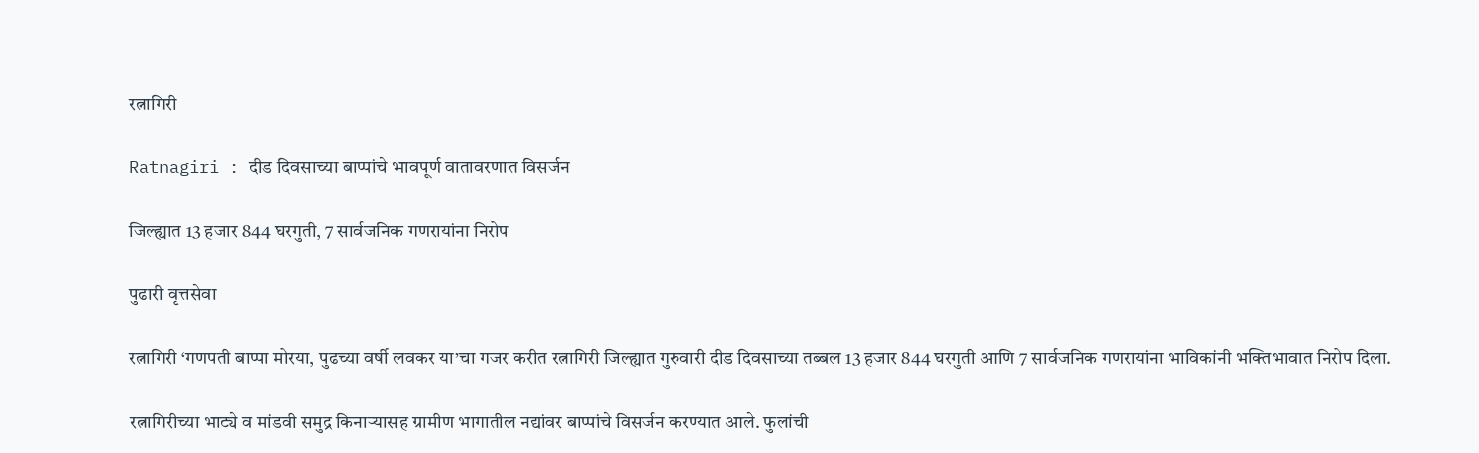रत्नागिरी

Ratnagiri : दीड दिवसाच्या बाप्पांचे भावपूर्ण वातावरणात विसर्जन

जिल्ह्यात 13 हजार 844 घरगुती, 7 सार्वजनिक गणरायांना निरोप

पुढारी वृत्तसेवा

रत्नागिरी ‘गणपती बाप्पा मोरया, पुढच्या वर्षी लवकर या’चा गजर करीत रत्नागिरी जिल्ह्यात गुरुवारी दीड दिवसाच्या तब्बल 13 हजार 844 घरगुती आणि 7 सार्वजनिक गणरायांना भाविकांनी भक्तिभावात निरोप दिला.

रत्नागिरीच्या भाट्ये व मांडवी समुद्र किनार्‍यासह ग्रामीण भागातील नद्यांवर बाप्पांचे विसर्जन करण्यात आले. फुलांची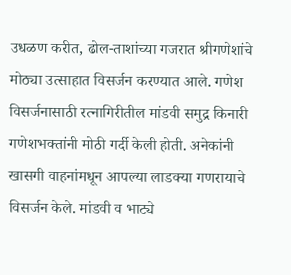उधळण करीत, ढोल-ताशांच्या गजरात श्रीगणेशांचे मोठ्या उत्साहात विसर्जन करण्यात आले. गणेश विसर्जनासाठी रत्नागिरीतील मांडवी समुद्र किनारी गणेशभक्तांनी मोठी गर्दी केली होती. अनेकांनी खासगी वाहनांमधून आपल्या लाडक्या गणरायाचे विसर्जन केले. मांडवी व भाट्ये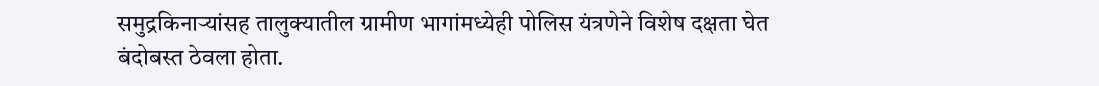समुद्रकिनार्‍यांसह तालुक्यातील ग्रामीण भागांमध्येही पोलिस यंत्रणेने विशेष दक्षता घेत बंदोबस्त ठेवला होता.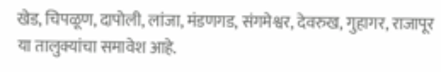खेड, चिपळूण, दापोली, लांजा, मंडणगड, संगमेश्वर, देवरुख, गुहागर, राजापूर या तालुक्यांचा समावेश आहे.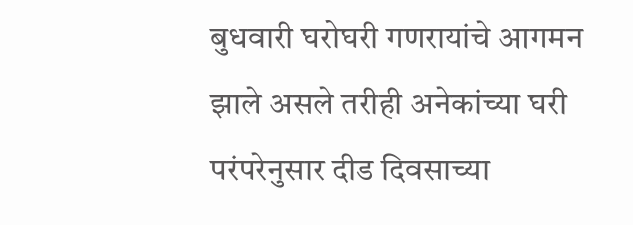बुधवारी घरोघरी गणरायांचे आगमन झाले असले तरीही अनेकांच्या घरी परंपरेनुसार दीड दिवसाच्या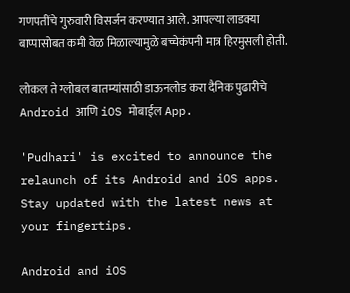गणपतींचे गुरुवारी विसर्जन करण्यात आले. आपल्या लाडक्या बाप्पासोबत कमी वेळ मिळाल्यामुळे बच्चेकंपनी मात्र हिरमुसली होती.

लोकल ते ग्लोबल बातम्यांसाठी डाऊनलोड करा दैनिक पुढारीचे Android आणि iOS मोबाईल App.

'Pudhari' is excited to announce the relaunch of its Android and iOS apps. Stay updated with the latest news at your fingertips.

Android and iOS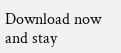Download now and stay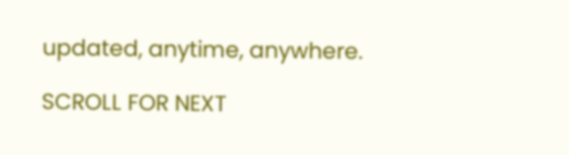updated, anytime, anywhere.

SCROLL FOR NEXT